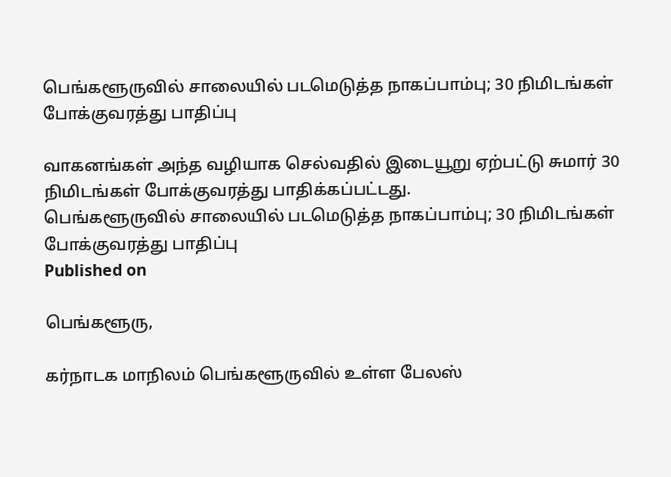பெங்களூருவில் சாலையில் படமெடுத்த நாகப்பாம்பு; 30 நிமிடங்கள் போக்குவரத்து பாதிப்பு

வாகனங்கள் அந்த வழியாக செல்வதில் இடையூறு ஏற்பட்டு சுமார் 30 நிமிடங்கள் போக்குவரத்து பாதிக்கப்பட்டது.
பெங்களூருவில் சாலையில் படமெடுத்த நாகப்பாம்பு; 30 நிமிடங்கள் போக்குவரத்து பாதிப்பு
Published on

பெங்களூரு,

கர்நாடக மாநிலம் பெங்களூருவில் உள்ள பேலஸ்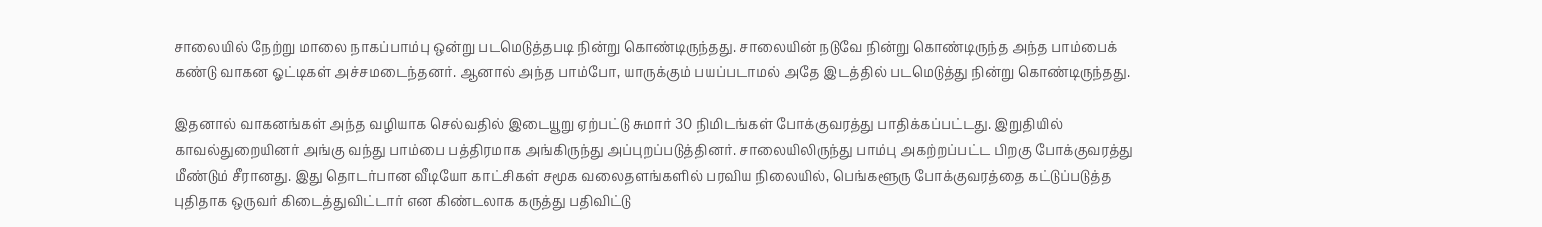சாலையில் நேற்று மாலை நாகப்பாம்பு ஒன்று படமெடுத்தபடி நின்று கொண்டிருந்தது. சாலையின் நடுவே நின்று கொண்டிருந்த அந்த பாம்பைக் கண்டு வாகன ஓட்டிகள் அச்சமடைந்தனர். ஆனால் அந்த பாம்போ, யாருக்கும் பயப்படாமல் அதே இடத்தில் படமெடுத்து நின்று கொண்டிருந்தது.

இதனால் வாகனங்கள் அந்த வழியாக செல்வதில் இடையூறு ஏற்பட்டு சுமார் 30 நிமிடங்கள் போக்குவரத்து பாதிக்கப்பட்டது. இறுதியில் காவல்துறையினர் அங்கு வந்து பாம்பை பத்திரமாக அங்கிருந்து அப்புறப்படுத்தினர். சாலையிலிருந்து பாம்பு அகற்றப்பட்ட பிறகு போக்குவரத்து மீண்டும் சீரானது. இது தொடர்பான வீடியோ காட்சிகள் சமூக வலைதளங்களில் பரவிய நிலையில், பெங்களூரு போக்குவரத்தை கட்டுப்படுத்த புதிதாக ஒருவர் கிடைத்துவிட்டார் என கிண்டலாக கருத்து பதிவிட்டு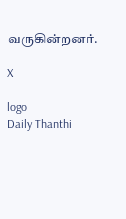வருகின்றனர்.

X

logo
Daily Thanthi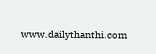www.dailythanthi.com